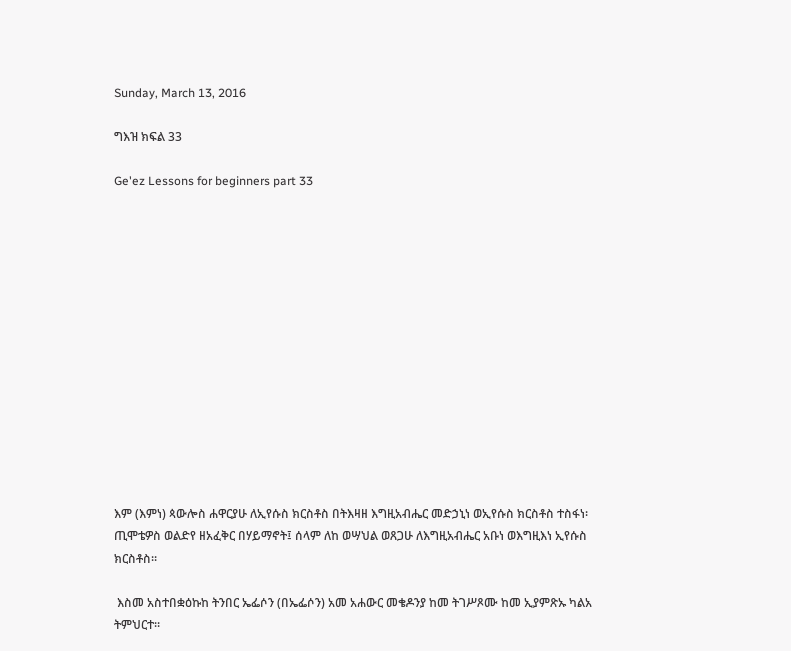Sunday, March 13, 2016

ግእዝ ክፍል 33

Ge'ez Lessons for beginners part 33














እም (እምነ) ጳውሎስ ሐዋርያሁ ለኢየሱስ ክርስቶስ በትእዛዘ እግዚአብሔር መድኃኒነ ወኢየሱስ ክርስቶስ ተስፋነ፡ ጢሞቴዎስ ወልድየ ዘአፈቅር በሃይማኖት፤ ሰላም ለከ ወሣህል ወጸጋሁ ለእግዚአብሔር አቡነ ወእግዚእነ ኢየሱስ ክርስቶስ።

 እስመ አስተበቋዕኩከ ትንበር ኤፌሶን (በኤፌሶን) አመ አሐውር መቄዶንያ ከመ ትገሥጾሙ ከመ ኢያምጽኡ ካልአ ትምህርተ።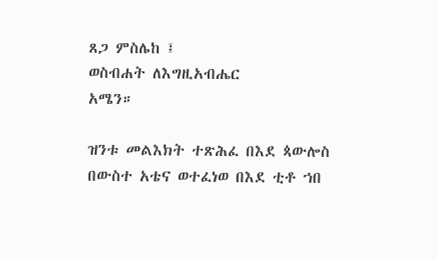ጸጋ ምስሌከ ፤
ወስብሐት ለእግዚአብሔር
አሜን።

ዝንቱ መልእክት ተጽሕፈ በእደ ጳውሎስ በውስተ አቴና ወተፈነወ በእደ ቲቶ ኀበ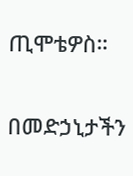ጢሞቴዎስ።

በመድኃኒታችን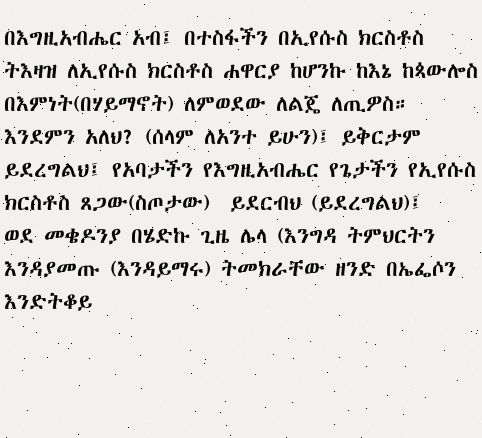በእግዚአብሔር አብ፤ በተስፋችን በኢየሱስ ክርስቶስ ትእዛዝ ለኢየሱስ ክርስቶስ ሐዋርያ ከሆንኩ ከእኔ ከጳውሎስ በእምነት(በሃይማኖት) ለምወደው ለልጄ ለጢዎስ።
እንደምን አለህ? (ሰላም ለአንተ ይሁን)፤ ይቅርታም ይደረግልህ፤ የአባታችን የእግዚአብሔር የጌታችን የኢየሱስ ክርስቶስ ጸጋው(ስጦታው)  ይደርብህ (ይደረግልህ)፤
ወደ መቄዶንያ በሄድኩ ጊዜ ሌላ (እንግዳ ትምህርትን እንዳያመጡ (እንዳይማሩ) ትመክራቸው ዘንድ በኤፌሶን እንድትቆይ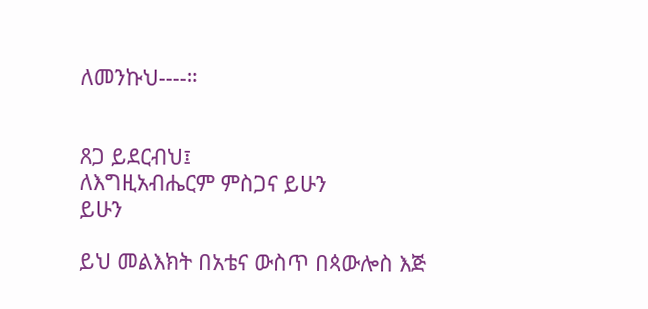ለመንኩህ----።


ጸጋ ይደርብህ፤
ለእግዚአብሔርም ምስጋና ይሁን
ይሁን

ይህ መልእክት በአቴና ውስጥ በጳውሎስ እጅ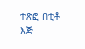ተጽፎ በቲቶ እጅ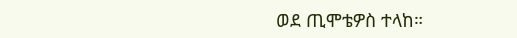ወደ ጢሞቴዎስ ተላከ።